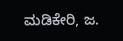ಮಡಿಕೇರಿ, ಜ.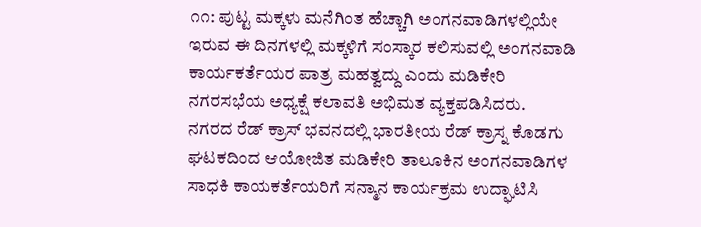೧೧: ಪುಟ್ಟ ಮಕ್ಕಳು ಮನೆಗಿಂತ ಹೆಚ್ಚಾಗಿ ಅಂಗನವಾಡಿಗಳಲ್ಲಿಯೇ ಇರುವ ಈ ದಿನಗಳಲ್ಲಿ ಮಕ್ಕಳಿಗೆ ಸಂಸ್ಕಾರ ಕಲಿಸುವಲ್ಲಿ ಅಂಗನವಾಡಿ ಕಾರ್ಯಕರ್ತೆಯರ ಪಾತ್ರ ಮಹತ್ವದ್ದು ಎಂದು ಮಡಿಕೇರಿ ನಗರಸಭೆಯ ಅಧ್ಯಕ್ಷೆ ಕಲಾವತಿ ಅಭಿಮತ ವ್ಯಕ್ತಪಡಿಸಿದರು.
ನಗರದ ರೆಡ್ ಕ್ರಾಸ್ ಭವನದಲ್ಲಿ ಭಾರತೀಯ ರೆಡ್ ಕ್ರಾಸ್ನ ಕೊಡಗು ಘಟಕದಿಂದ ಆಯೋಜಿತ ಮಡಿಕೇರಿ ತಾಲೂಕಿನ ಅಂಗನವಾಡಿಗಳ ಸಾಧಕಿ ಕಾಯಕರ್ತೆಯರಿಗೆ ಸನ್ಮಾನ ಕಾರ್ಯಕ್ರಮ ಉದ್ಘಾಟಿಸಿ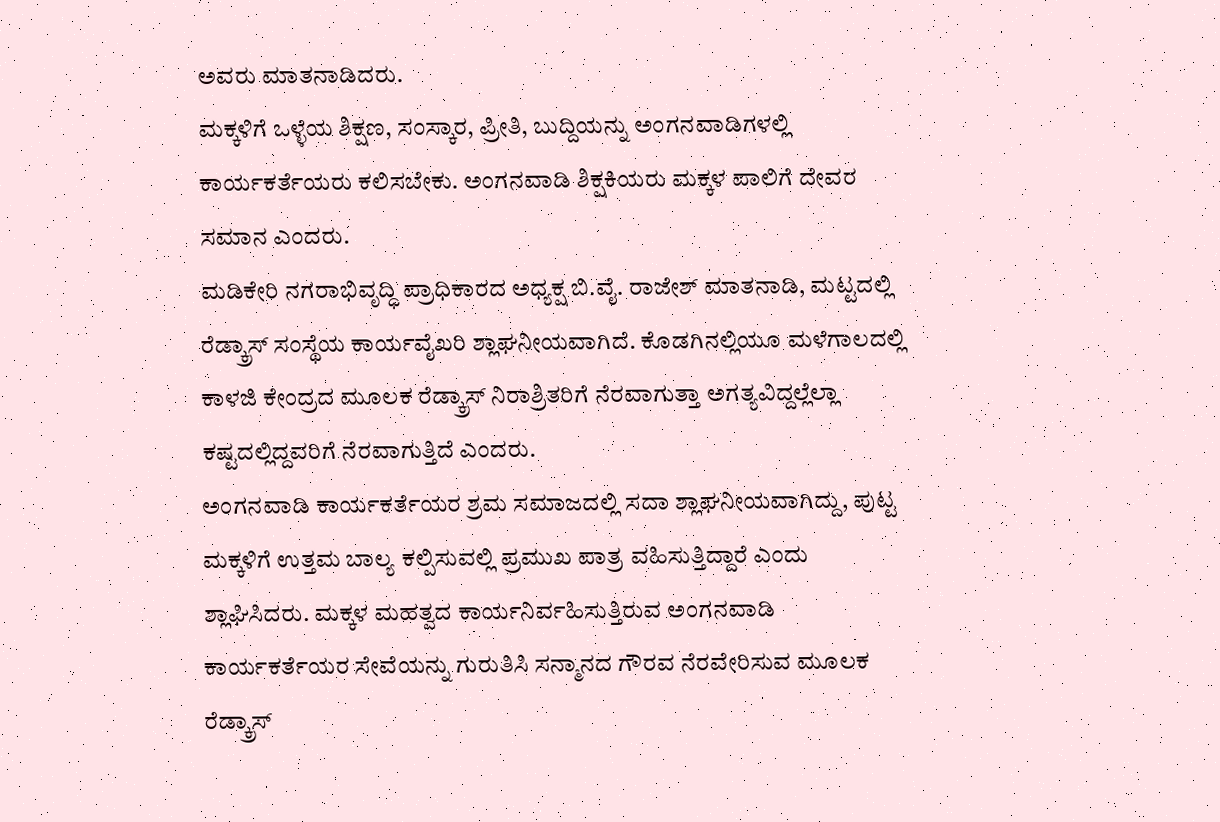ಅವರು ಮಾತನಾಡಿದರು.
ಮಕ್ಕಳಿಗೆ ಒಳ್ಳೆಯ ಶಿಕ್ಷಣ, ಸಂಸ್ಕಾರ, ಪ್ರೀತಿ, ಬುದ್ದಿಯನ್ನು ಅಂಗನವಾಡಿಗಳಲ್ಲಿ ಕಾರ್ಯಕರ್ತೆಯರು ಕಲಿಸಬೇಕು. ಅಂಗನವಾಡಿ ಶಿಕ್ಷಕಿಯರು ಮಕ್ಕಳ ಪಾಲಿಗೆ ದೇವರ ಸಮಾನ ಎಂದರು.
ಮಡಿಕೇರಿ ನಗರಾಭಿವೃದ್ಧಿ ಪ್ರಾಧಿಕಾರದ ಅಧ್ಯಕ್ಷ ಬಿ.ವೈ. ರಾಜೇಶ್ ಮಾತನಾಡಿ, ಮಟ್ಟದಲ್ಲಿ ರೆಡ್ಕ್ರಾಸ್ ಸಂಸ್ಥೆಯ ಕಾರ್ಯವೈಖರಿ ಶ್ಲಾಘನೀಯವಾಗಿದೆ. ಕೊಡಗಿನಲ್ಲಿಯೂ ಮಳೆಗಾಲದಲ್ಲಿ ಕಾಳಜಿ ಕೇಂದ್ರದ ಮೂಲಕ ರೆಡ್ಕ್ರಾಸ್ ನಿರಾಶ್ರಿತರಿಗೆ ನೆರವಾಗುತ್ತಾ ಅಗತ್ಯವಿದ್ದಲ್ಲೆಲ್ಲಾ ಕಷ್ಟದಲ್ಲಿದ್ದವರಿಗೆ ನೆರವಾಗುತ್ತಿದೆ ಎಂದರು.
ಅಂಗನವಾಡಿ ಕಾರ್ಯಕರ್ತೆಯರ ಶ್ರಮ ಸಮಾಜದಲ್ಲಿ ಸದಾ ಶ್ಲಾಘನೀಯವಾಗಿದ್ದು, ಪುಟ್ಟ ಮಕ್ಕಳಿಗೆ ಉತ್ತಮ ಬಾಲ್ಯ ಕಲ್ಪಿಸುವಲ್ಲಿ ಪ್ರಮುಖ ಪಾತ್ರ ವಹಿಸುತ್ತಿದ್ದಾರೆ ಎಂದು ಶ್ಲಾಘಿಸಿದರು. ಮಕ್ಕಳ ಮಹತ್ವದ ಕಾರ್ಯನಿರ್ವಹಿಸುತ್ತಿರುವ ಅಂಗನವಾಡಿ ಕಾರ್ಯಕರ್ತೆಯರ ಸೇವೆಯನ್ನು ಗುರುತಿಸಿ ಸನ್ಮಾನದ ಗೌರವ ನೆರವೇರಿಸುವ ಮೂಲಕ ರೆಡ್ಕ್ರಾಸ್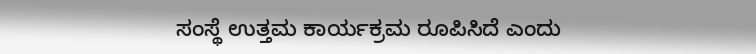ಸಂಸ್ಥೆ ಉತ್ತಮ ಕಾರ್ಯಕ್ರಮ ರೂಪಿಸಿದೆ ಎಂದು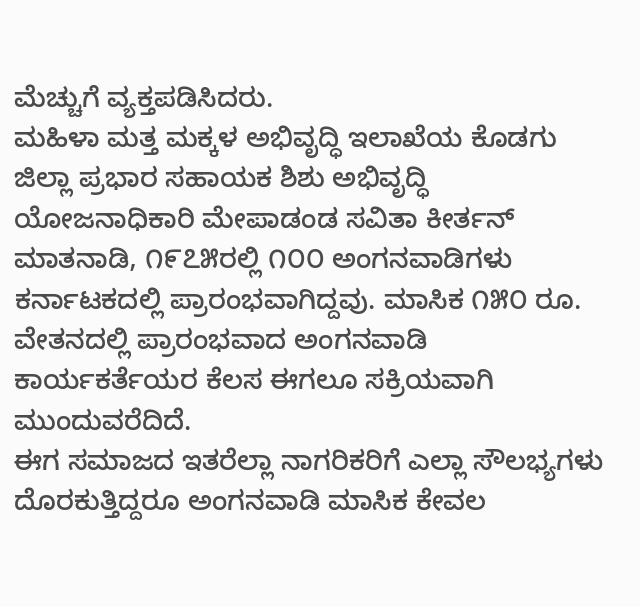ಮೆಚ್ಚುಗೆ ವ್ಯಕ್ತಪಡಿಸಿದರು.
ಮಹಿಳಾ ಮತ್ತ ಮಕ್ಕಳ ಅಭಿವೃದ್ಧಿ ಇಲಾಖೆಯ ಕೊಡಗು ಜಿಲ್ಲಾ ಪ್ರಭಾರ ಸಹಾಯಕ ಶಿಶು ಅಭಿವೃದ್ಧಿ ಯೋಜನಾಧಿಕಾರಿ ಮೇಪಾಡಂಡ ಸವಿತಾ ಕೀರ್ತನ್ ಮಾತನಾಡಿ, ೧೯೭೫ರಲ್ಲಿ ೧೦೦ ಅಂಗನವಾಡಿಗಳು ಕರ್ನಾಟಕದಲ್ಲಿ ಪ್ರಾರಂಭವಾಗಿದ್ದವು. ಮಾಸಿಕ ೧೫೦ ರೂ. ವೇತನದಲ್ಲಿ ಪ್ರಾರಂಭವಾದ ಅಂಗನವಾಡಿ ಕಾರ್ಯಕರ್ತೆಯರ ಕೆಲಸ ಈಗಲೂ ಸಕ್ರಿಯವಾಗಿ ಮುಂದುವರೆದಿದೆ.
ಈಗ ಸಮಾಜದ ಇತರೆಲ್ಲಾ ನಾಗರಿಕರಿಗೆ ಎಲ್ಲಾ ಸೌಲಭ್ಯಗಳು ದೊರಕುತ್ತಿದ್ದರೂ ಅಂಗನವಾಡಿ ಮಾಸಿಕ ಕೇವಲ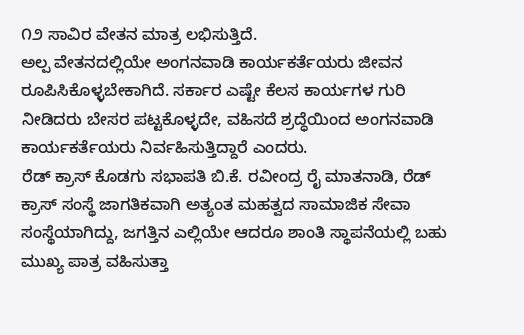೧೨ ಸಾವಿರ ವೇತನ ಮಾತ್ರ ಲಭಿಸುತ್ತಿದೆ.
ಅಲ್ಪ ವೇತನದಲ್ಲಿಯೇ ಅಂಗನವಾಡಿ ಕಾರ್ಯಕರ್ತೆಯರು ಜೀವನ ರೂಪಿಸಿಕೊಳ್ಳಬೇಕಾಗಿದೆ. ಸರ್ಕಾರ ಎಷ್ಟೇ ಕೆಲಸ ಕಾರ್ಯಗಳ ಗುರಿ ನೀಡಿದರು ಬೇಸರ ಪಟ್ಟಕೊಳ್ಳದೇ, ವಹಿಸದೆ ಶ್ರದ್ಧೆಯಿಂದ ಅಂಗನವಾಡಿ ಕಾರ್ಯಕರ್ತೆಯರು ನಿರ್ವಹಿಸುತ್ತಿದ್ದಾರೆ ಎಂದರು.
ರೆಡ್ ಕ್ರಾಸ್ ಕೊಡಗು ಸಭಾಪತಿ ಬಿ.ಕೆ. ರವೀಂದ್ರ ರೈ ಮಾತನಾಡಿ, ರೆಡ್ ಕ್ರಾಸ್ ಸಂಸ್ಥೆ ಜಾಗತಿಕವಾಗಿ ಅತ್ಯಂತ ಮಹತ್ವದ ಸಾಮಾಜಿಕ ಸೇವಾ ಸಂಸ್ಥೆಯಾಗಿದ್ದು, ಜಗತ್ತಿನ ಎಲ್ಲಿಯೇ ಆದರೂ ಶಾಂತಿ ಸ್ಥಾಪನೆಯಲ್ಲಿ ಬಹು ಮುಖ್ಯ ಪಾತ್ರ ವಹಿಸುತ್ತಾ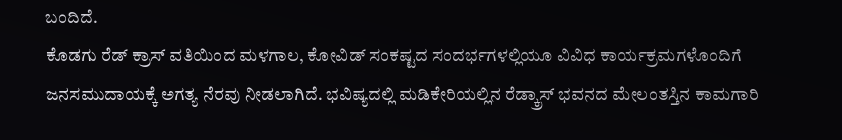ಬಂದಿದೆ.
ಕೊಡಗು ರೆಡ್ ಕ್ರಾಸ್ ವತಿಯಿಂದ ಮಳಗಾಲ, ಕೋವಿಡ್ ಸಂಕಷ್ಟದ ಸಂದರ್ಭಗಳಲ್ಲಿಯೂ ವಿವಿಧ ಕಾರ್ಯಕ್ರಮಗಳೊಂದಿಗೆ ಜನಸಮುದಾಯಕ್ಕೆ ಅಗತ್ಯ ನೆರವು ನೀಡಲಾಗಿದೆ. ಭವಿಷ್ಯದಲ್ಲಿ ಮಡಿಕೇರಿಯಲ್ಲಿನ ರೆಡ್ಕ್ರಾಸ್ ಭವನದ ಮೇಲಂತಸ್ತಿನ ಕಾಮಗಾರಿ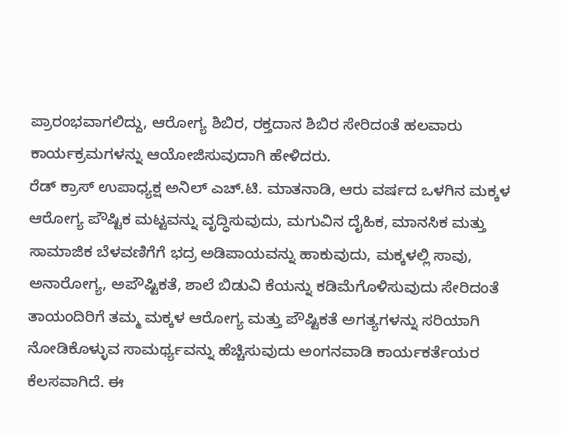ಪ್ರಾರಂಭವಾಗಲಿದ್ದು, ಆರೋಗ್ಯ ಶಿಬಿರ, ರಕ್ತದಾನ ಶಿಬಿರ ಸೇರಿದಂತೆ ಹಲವಾರು ಕಾರ್ಯಕ್ರಮಗಳನ್ನು ಆಯೋಜಿಸುವುದಾಗಿ ಹೇಳಿದರು.
ರೆಡ್ ಕ್ರಾಸ್ ಉಪಾಧ್ಯಕ್ಷ ಅನಿಲ್ ಎಚ್.ಟಿ. ಮಾತನಾಡಿ, ಆರು ವರ್ಷದ ಒಳಗಿನ ಮಕ್ಕಳ ಆರೋಗ್ಯ ಪೌಷ್ಟಿಕ ಮಟ್ಟವನ್ನು ವೃದ್ಧಿಸುವುದು, ಮಗುವಿನ ದೈಹಿಕ, ಮಾನಸಿಕ ಮತ್ತು ಸಾಮಾಜಿಕ ಬೆಳವಣಿಗೆಗೆ ಭದ್ರ ಅಡಿಪಾಯವನ್ನು ಹಾಕುವುದು, ಮಕ್ಕಳಲ್ಲಿ ಸಾವು, ಅನಾರೋಗ್ಯ, ಅಪೌಷ್ಟಿಕತೆ, ಶಾಲೆ ಬಿಡುವಿ ಕೆಯನ್ನು ಕಡಿಮೆಗೊಳಿಸುವುದು ಸೇರಿದಂತೆ ತಾಯಂದಿರಿಗೆ ತಮ್ಮ ಮಕ್ಕಳ ಆರೋಗ್ಯ ಮತ್ತು ಪೌಷ್ಟಿಕತೆ ಅಗತ್ಯಗಳನ್ನು ಸರಿಯಾಗಿ ನೋಡಿಕೊಳ್ಳುವ ಸಾಮರ್ಥ್ಯವನ್ನು ಹೆಚ್ಚಿಸುವುದು ಅಂಗನವಾಡಿ ಕಾರ್ಯಕರ್ತೆಯರ ಕೆಲಸವಾಗಿದೆ. ಈ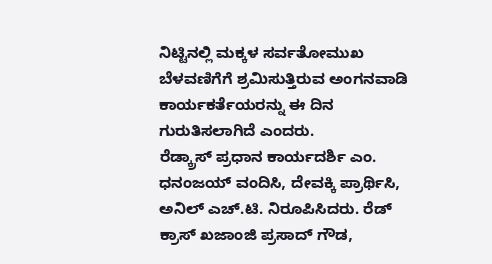ನಿಟ್ಟಿನಲ್ಲಿ ಮಕ್ಕಳ ಸರ್ವತೋಮುಖ ಬೆಳವಣಿಗೆಗೆ ಶ್ರಮಿಸುತ್ತಿರುವ ಅಂಗನವಾಡಿ ಕಾರ್ಯಕರ್ತೆಯರನ್ನು ಈ ದಿನ ಗುರುತಿಸಲಾಗಿದೆ ಎಂದರು.
ರೆಡ್ಕ್ರಾಸ್ ಪ್ರಧಾನ ಕಾರ್ಯದರ್ಶಿ ಎಂ. ಧನಂಜಯ್ ವಂದಿಸಿ, ದೇವಕ್ಕಿ ಪ್ರಾರ್ಥಿಸಿ, ಅನಿಲ್ ಎಚ್.ಟಿ. ನಿರೂಪಿಸಿದರು. ರೆಡ್ ಕ್ರಾಸ್ ಖಜಾಂಜಿ ಪ್ರಸಾದ್ ಗೌಡ,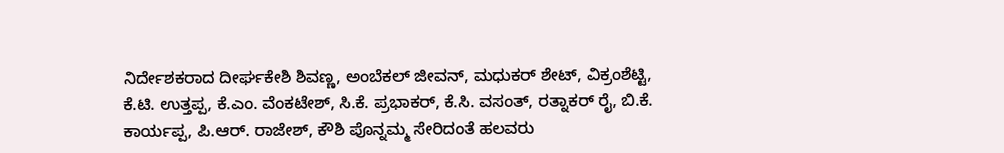ನಿರ್ದೇಶಕರಾದ ದೀರ್ಘಕೇಶಿ ಶಿವಣ್ಣ, ಅಂಬೆಕಲ್ ಜೀವನ್, ಮಧುಕರ್ ಶೇಟ್, ವಿಕ್ರಂಶೆಟ್ಟಿ, ಕೆ.ಟಿ. ಉತ್ತಪ್ಪ, ಕೆ.ಎಂ. ವೆಂಕಟೇಶ್, ಸಿ.ಕೆ. ಪ್ರಭಾಕರ್, ಕೆ.ಸಿ. ವಸಂತ್, ರತ್ನಾಕರ್ ರೈ, ಬಿ.ಕೆ. ಕಾರ್ಯಪ್ಪ, ಪಿ.ಆರ್. ರಾಜೇಶ್, ಕೌಶಿ ಪೊನ್ನಮ್ಮ ಸೇರಿದಂತೆ ಹಲವರು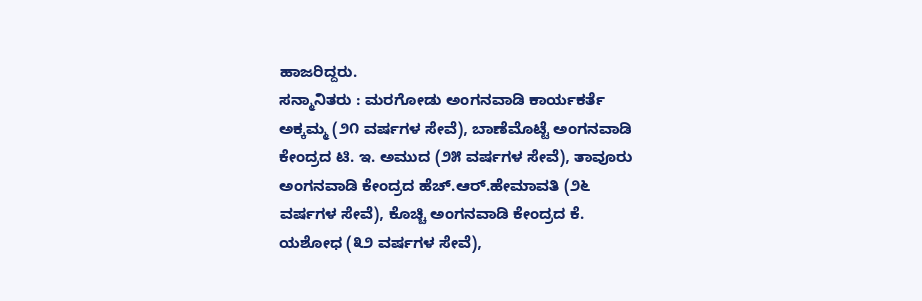ಹಾಜರಿದ್ದರು.
ಸನ್ಮಾನಿತರು : ಮರಗೋಡು ಅಂಗನವಾಡಿ ಕಾರ್ಯಕರ್ತೆ ಅಕ್ಕಮ್ಮ (೨೧ ವರ್ಷಗಳ ಸೇವೆ), ಬಾಣೆಮೊಟ್ಟೆ ಅಂಗನವಾಡಿ ಕೇಂದ್ರದ ಟಿ. ಇ. ಅಮುದ (೨೫ ವರ್ಷಗಳ ಸೇವೆ), ತಾವೂರು ಅಂಗನವಾಡಿ ಕೇಂದ್ರದ ಹೆಚ್.ಆರ್.ಹೇಮಾವತಿ (೨೬ ವರ್ಷಗಳ ಸೇವೆ), ಕೊಚ್ಚಿ ಅಂಗನವಾಡಿ ಕೇಂದ್ರದ ಕೆ. ಯಶೋಧ (೩೨ ವರ್ಷಗಳ ಸೇವೆ),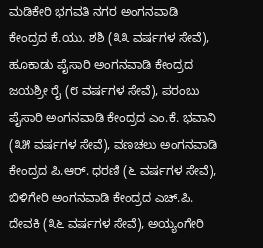ಮಡಿಕೇರಿ ಭಗವತಿ ನಗರ ಅಂಗನವಾಡಿ ಕೇಂದ್ರದ ಕೆ.ಯು. ಶಶಿ (೩೩ ವರ್ಷಗಳ ಸೇವೆ), ಹೂಕಾಡು ಪೈಸಾರಿ ಅಂಗನವಾಡಿ ಕೇಂದ್ರದ ಜಯಶ್ರೀ ರೈ (೮ ವರ್ಷಗಳ ಸೇವೆ), ಪರಂಬು ಪೈಸಾರಿ ಅಂಗನವಾಡಿ ಕೇಂದ್ರದ ಎಂ.ಕೆ. ಭವಾನಿ (೩೫ ವರ್ಷಗಳ ಸೇವೆ), ವಣಚಲು ಅಂಗನವಾಡಿ ಕೇಂದ್ರದ ಪಿ.ಆರ್. ಧರಣಿ (೬ ವರ್ಷಗಳ ಸೇವೆ), ಬಿಳಿಗೇರಿ ಅಂಗನವಾಡಿ ಕೇಂದ್ರದ ಎಚ್.ಪಿ. ದೇವಕಿ (೩೬ ವರ್ಷಗಳ ಸೇವೆ), ಅಯ್ಯಂಗೇರಿ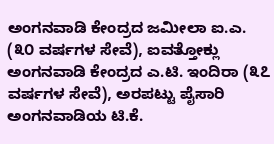ಅಂಗನವಾಡಿ ಕೇಂದ್ರದ ಜಮೀಲಾ ಐ.ಎ. (೩೦ ವರ್ಷಗಳ ಸೇವೆ), ಐವತ್ತೋಕ್ಲು ಅಂಗನವಾಡಿ ಕೇಂದ್ರದ ಎ.ಟಿ. ಇಂದಿರಾ (೩೭ ವರ್ಷಗಳ ಸೇವೆ), ಅರಪಟ್ಟು ಪೈಸಾರಿ ಅಂಗನವಾಡಿಯ ಟಿ.ಕೆ.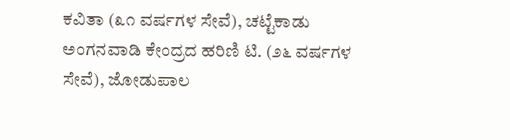ಕವಿತಾ (೩೧ ವರ್ಷಗಳ ಸೇವೆ), ಚಟ್ಟೆಕಾಡು ಅಂಗನವಾಡಿ ಕೇಂದ್ರದ ಹರಿಣಿ ಟಿ. (೨೬ ವರ್ಷಗಳ ಸೇವೆ), ಜೋಡುಪಾಲ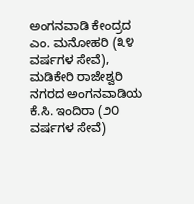ಅಂಗನವಾಡಿ ಕೇಂದ್ರದ ಎಂ. ಮನೋಹರಿ (೩೪ ವರ್ಷಗಳ ಸೇವೆ), ಮಡಿಕೇರಿ ರಾಜೇಶ್ವರಿ ನಗರದ ಅಂಗನವಾಡಿಯ ಕೆ.ಸಿ. ಇಂದಿರಾ (೨೦ ವರ್ಷಗಳ ಸೇವೆ)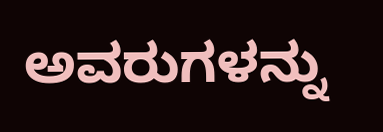ಅವರುಗಳನ್ನು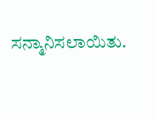ಸನ್ಮಾನಿಸಲಾಯಿತು.